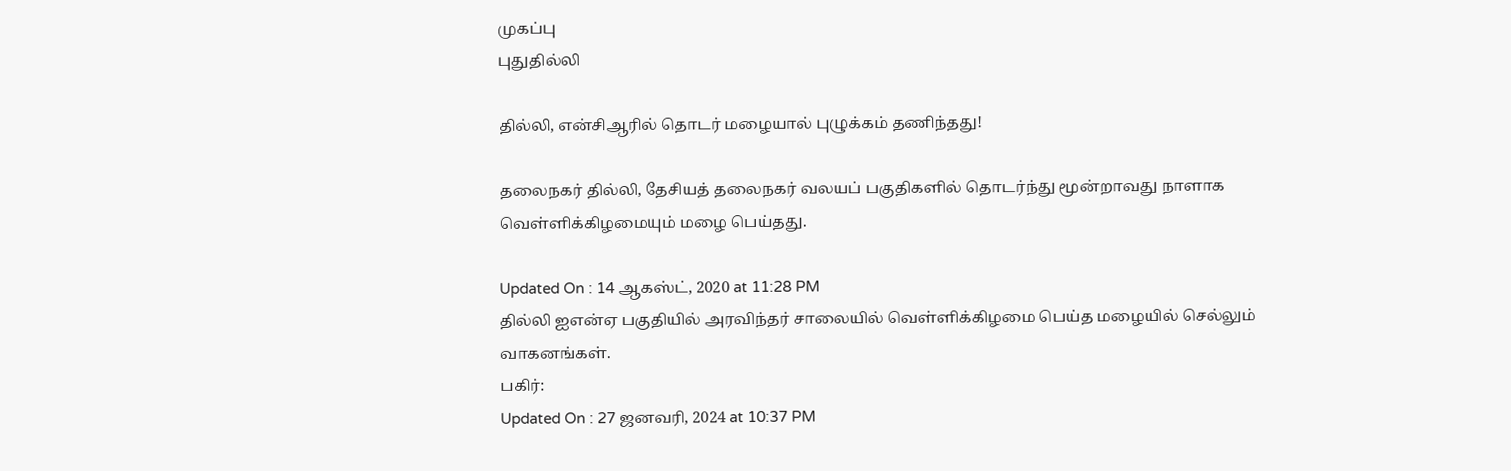முகப்பு
புதுதில்லி

தில்லி, என்சிஆரில் தொடர் மழையால் புழுக்கம் தணிந்தது!

தலைநகர் தில்லி, தேசியத் தலைநகர் வலயப் பகுதிகளில் தொடர்ந்து மூன்றாவது நாளாக வெள்ளிக்கிழமையும் மழை பெய்தது.

Updated On : 14 ஆகஸ்ட், 2020 at 11:28 PM
தில்லி ஐஎன்ஏ பகுதியில் அரவிந்தர் சாலையில் வெள்ளிக்கிழமை பெய்த மழையில் செல்லும் வாகனங்கள்.
பகிர்:
Updated On : 27 ஜனவரி, 2024 at 10:37 PM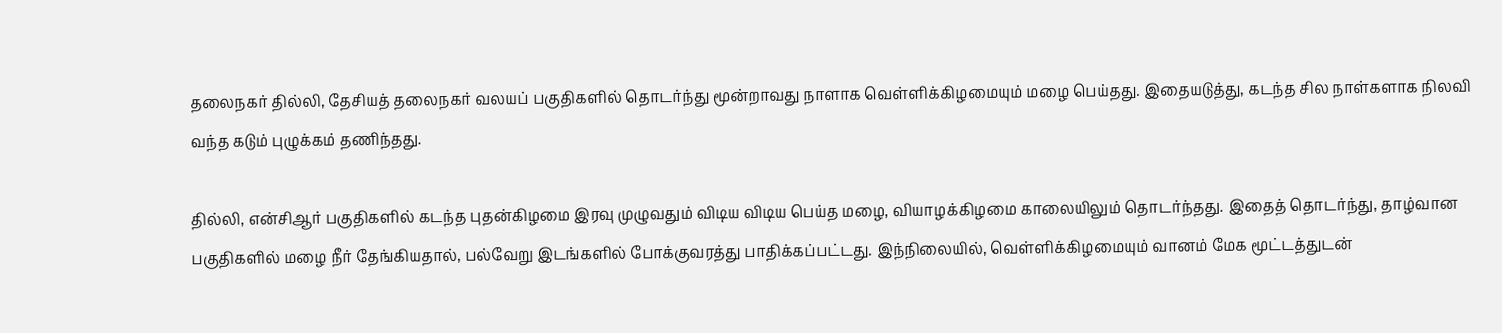தலைநகர் தில்லி, தேசியத் தலைநகர் வலயப் பகுதிகளில் தொடர்ந்து மூன்றாவது நாளாக வெள்ளிக்கிழமையும் மழை பெய்தது. இதையடுத்து, கடந்த சில நாள்களாக நிலவி வந்த கடும் புழுக்கம் தணிந்தது.

தில்லி, என்சிஆர் பகுதிகளில் கடந்த புதன்கிழமை இரவு முழுவதும் விடிய விடிய பெய்த மழை, வியாழக்கிழமை காலையிலும் தொடர்ந்தது. இதைத் தொடர்ந்து, தாழ்வான பகுதிகளில் மழை நீர் தேங்கியதால், பல்வேறு இடங்களில் போக்குவரத்து பாதிக்கப்பட்டது. இந்நிலையில், வெள்ளிக்கிழமையும் வானம் மேக மூட்டத்துடன்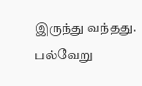இருந்து வந்தது. பல்வேறு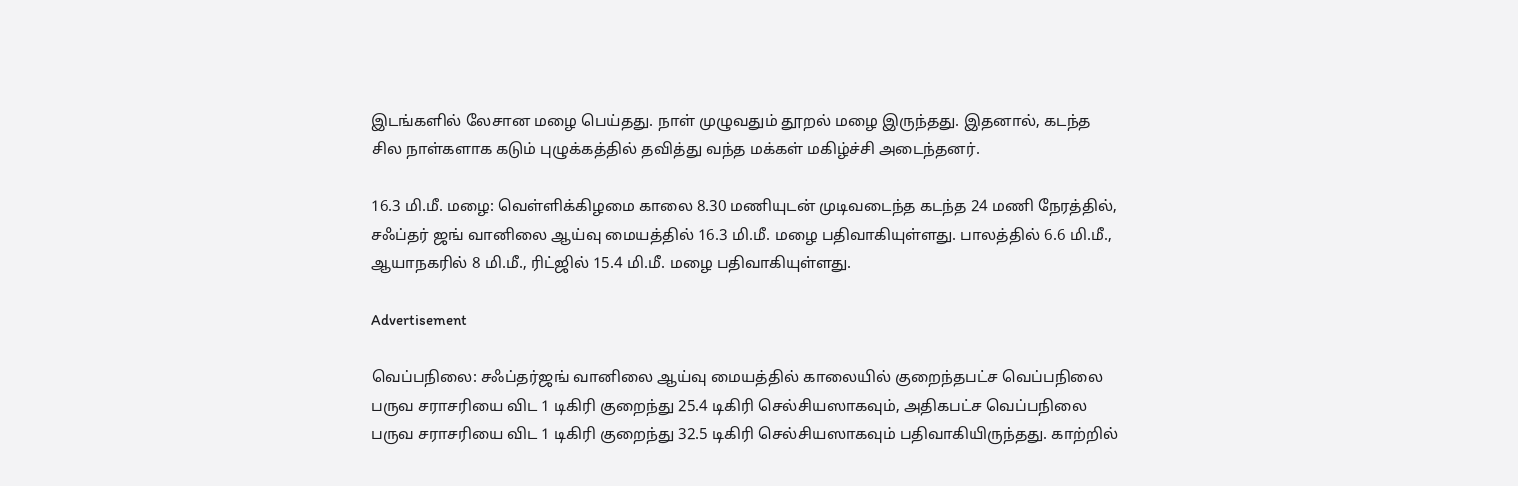இடங்களில் லேசான மழை பெய்தது. நாள் முழுவதும் தூறல் மழை இருந்தது. இதனால், கடந்த சில நாள்களாக கடும் புழுக்கத்தில் தவித்து வந்த மக்கள் மகிழ்ச்சி அடைந்தனர்.

16.3 மி.மீ. மழை: வெள்ளிக்கிழமை காலை 8.30 மணியுடன் முடிவடைந்த கடந்த 24 மணி நேரத்தில், சஃப்தர் ஜங் வானிலை ஆய்வு மையத்தில் 16.3 மி.மீ. மழை பதிவாகியுள்ளது. பாலத்தில் 6.6 மி.மீ., ஆயாநகரில் 8 மி.மீ., ரிட்ஜில் 15.4 மி.மீ. மழை பதிவாகியுள்ளது.

Advertisement

வெப்பநிலை: சஃப்தர்ஜங் வானிலை ஆய்வு மையத்தில் காலையில் குறைந்தபட்ச வெப்பநிலை பருவ சராசரியை விட 1 டிகிரி குறைந்து 25.4 டிகிரி செல்சியஸாகவும், அதிகபட்ச வெப்பநிலை பருவ சராசரியை விட 1 டிகிரி குறைந்து 32.5 டிகிரி செல்சியஸாகவும் பதிவாகியிருந்தது. காற்றில்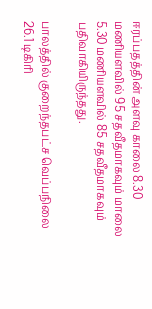ஈரப்பதத்தின் அளவு காலை 8.30 மணியளவில் 95 சதவீதமாகவும் மாலை 5.30 மணியளவில் 85 சதவீதமாகவும் பதிவாகியிருந்தது.

பாலத்தில் குறைந்தபட்ச வெப்பநிலை 26.1 டிகிரி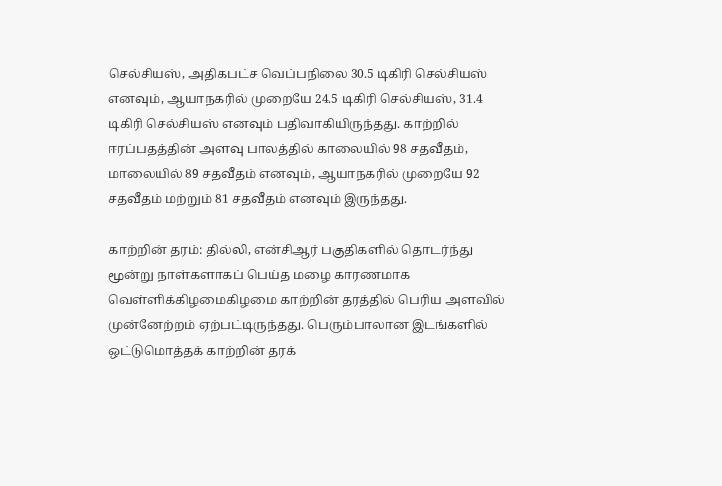செல்சியஸ், அதிகபட்ச வெப்பநிலை 30.5 டிகிரி செல்சியஸ் எனவும், ஆயாநகரில் முறையே 24.5 டிகிரி செல்சியஸ், 31.4 டிகிரி செல்சியஸ் எனவும் பதிவாகியிருந்தது. காற்றில் ஈரப்பதத்தின் அளவு பாலத்தில் காலையில் 98 சதவீதம், மாலையில் 89 சதவீதம் எனவும், ஆயாநகரில் முறையே 92 சதவீதம் மற்றும் 81 சதவீதம் எனவும் இருந்தது.

காற்றின் தரம்: தில்லி, என்சிஆர் பகுதிகளில் தொடர்ந்து மூன்று நாள்களாகப் பெய்த மழை காரணமாக வெள்ளிக்கிழமைகிழமை காற்றின் தரத்தில் பெரிய அளவில் முன்னேற்றம் ஏற்பட்டிருந்தது. பெரும்பாலான இடங்களில் ஒட்டுமொத்தக் காற்றின் தரக்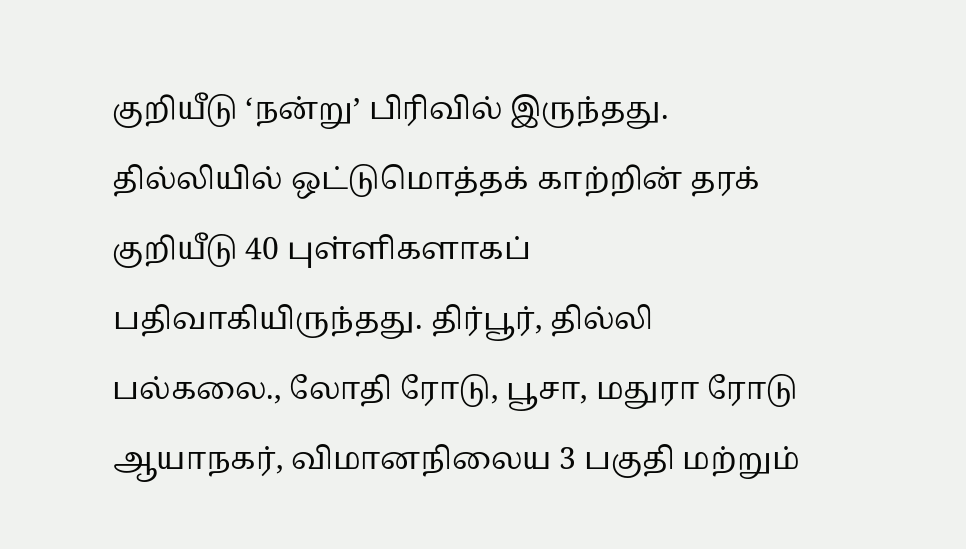குறியீடு ‘நன்று’ பிரிவில் இருந்தது. தில்லியில் ஒட்டுமொத்தக் காற்றின் தரக் குறியீடு 40 புள்ளிகளாகப் பதிவாகியிருந்தது. திர்பூர், தில்லி பல்கலை., லோதி ரோடு, பூசா, மதுரா ரோடு ஆயாநகர், விமானநிலைய 3 பகுதி மற்றும்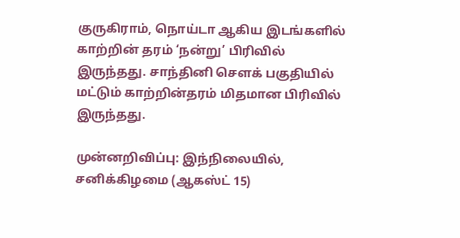குருகிராம், நொய்டா ஆகிய இடங்களில் காற்றின் தரம் ‘நன்று’ பிரிவில் இருந்தது. சாந்தினி செளக் பகுதியில் மட்டும் காற்றின்தரம் மிதமான பிரிவில் இருந்தது.

முன்னறிவிப்பு: இந்நிலையில், சனிக்கிழமை (ஆகஸ்ட் 15)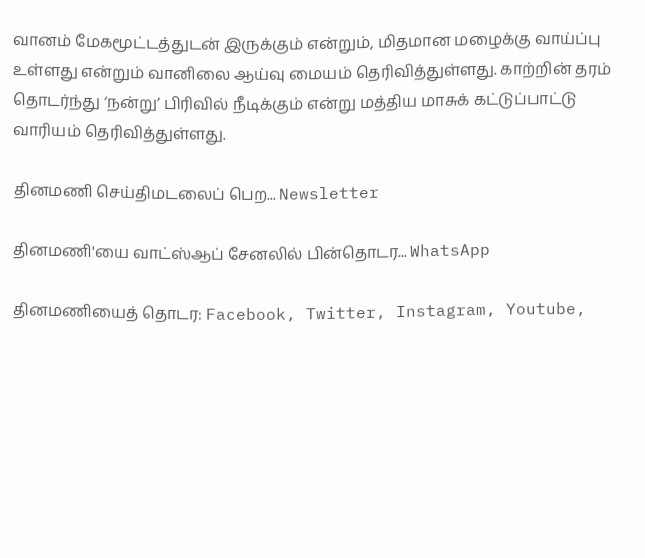வானம் மேகமூட்டத்துடன் இருக்கும் என்றும், மிதமான மழைக்கு வாய்ப்பு உள்ளது என்றும் வானிலை ஆய்வு மையம் தெரிவித்துள்ளது. காற்றின் தரம் தொடர்ந்து ‘நன்று’ பிரிவில் நீடிக்கும் என்று மத்திய மாசுக் கட்டுப்பாட்டு வாரியம் தெரிவித்துள்ளது.

தினமணி செய்திமடலைப் பெற... Newsletter

தினமணி'யை வாட்ஸ்ஆப் சேனலில் பின்தொடர... WhatsApp

தினமணியைத் தொடர: Facebook, Twitter, Instagram, Youtube,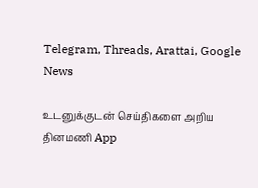Telegram, Threads, Arattai, Google News

உடனுக்குடன் செய்திகளை அறிய தினமணி App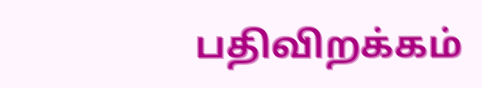பதிவிறக்கம்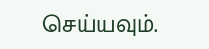செய்யவும்.